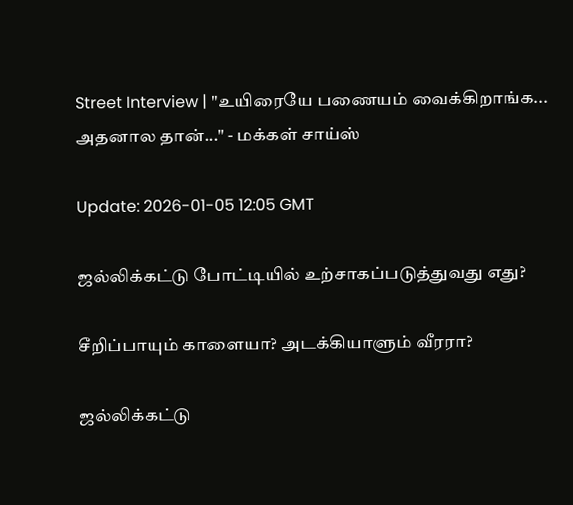Street Interview | "உயிரையே பணையம் வைக்கிறாங்க... அதனால தான்..." - மக்கள் சாய்ஸ்

Update: 2026-01-05 12:05 GMT

ஜல்லிக்கட்டு போட்டியில் உற்சாகப்படுத்துவது எது?

சீறிப்பாயும் காளையா? அடக்கியாளும் வீரரா?

ஜல்லிக்கட்டு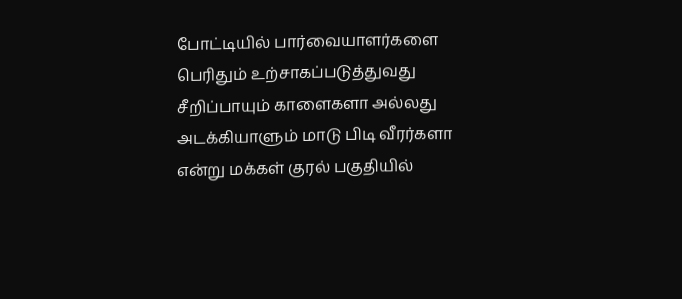போட்டியில் பார்வையாளர்களை பெரிதும் உற்சாகப்படுத்துவது சீறிப்பாயும் காளைகளா அல்லது அடக்கியாளும் மாடு பிடி வீரர்களா என்று மக்கள் குரல் பகுதியில்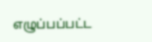எழுப்பப்பட்ட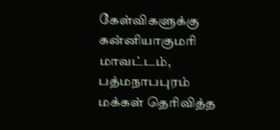கேள்விகளுக்கு கன்னியாகுமரி மாவட்டம், பத்மநாபபுரம் மக்கள் தெரிவித்த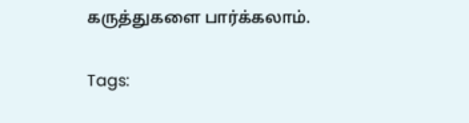கருத்துகளை பார்க்கலாம்.

Tags: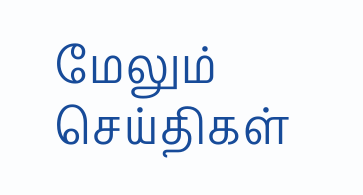மேலும் செய்திகள்